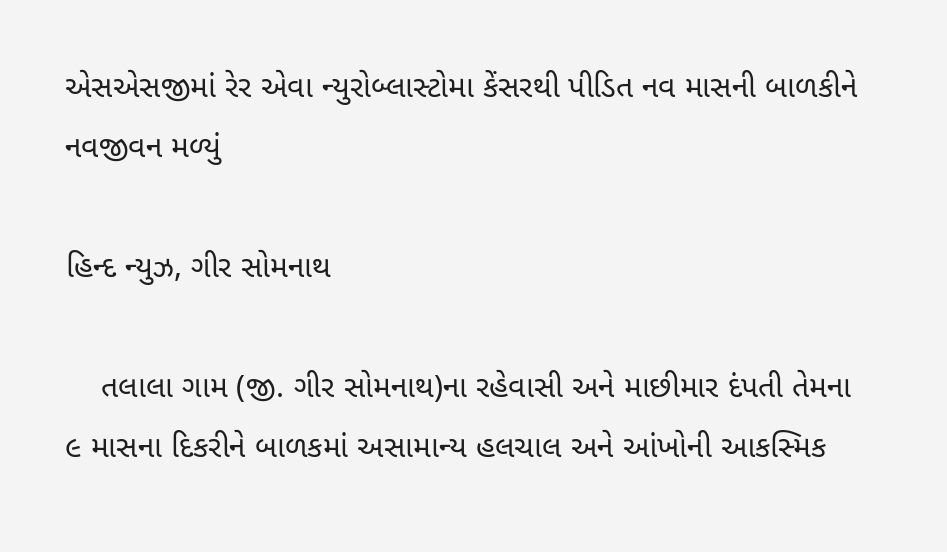એસએસજીમાં રેર એવા ન્યુરોબ્લાસ્ટોમા કેંસરથી પીડિત નવ માસની બાળકીને નવજીવન મળ્યું

હિન્દ ન્યુઝ, ગીર સોમનાથ

    તલાલા ગામ (જી. ગીર સોમનાથ)ના રહેવાસી અને માછીમાર દંપતી તેમના ૯ માસના દિકરીને બાળકમાં અસામાન્ય હલચાલ અને આંખોની આકસ્મિક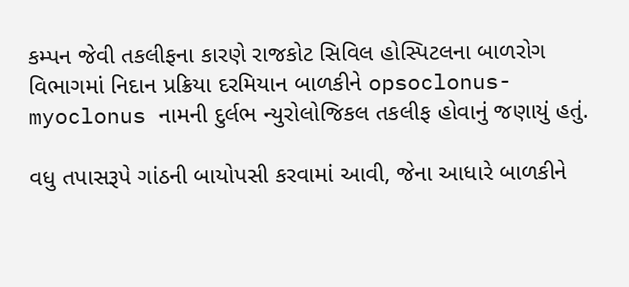કમ્પન જેવી તકલીફના કારણે રાજકોટ સિવિલ હોસ્પિટલના બાળરોગ વિભાગમાં નિદાન પ્રક્રિયા દરમિયાન બાળકીને opsoclonus-myoclonus નામની દુર્લભ ન્યુરોલોજિકલ તકલીફ હોવાનું જણાયું હતું.

વધુ તપાસરૂપે ગાંઠની બાયોપસી કરવામાં આવી, જેના આધારે બાળકીને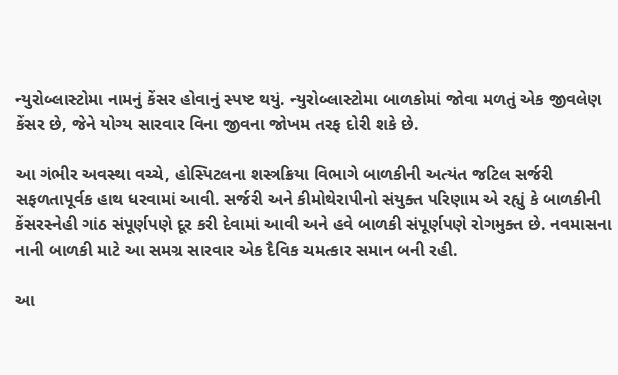ન્યુરોબ્લાસ્ટોમા નામનું કેંસર હોવાનું સ્પષ્ટ થયું. ન્યુરોબ્લાસ્ટોમા બાળકોમાં જોવા મળતું એક જીવલેણ કેંસર છે, જેને યોગ્ય સારવાર વિના જીવના જોખમ તરફ દોરી શકે છે.

આ ગંભીર અવસ્થા વચ્ચે, હોસ્પિટલના શસ્ત્રક્રિયા વિભાગે બાળકીની અત્યંત જટિલ સર્જરી સફળતાપૂર્વક હાથ ધરવામાં આવી. સર્જરી અને કીમોથેરાપીનો સંયુક્ત પરિણામ એ રહ્યું કે બાળકીની કેંસરસ્નેહી ગાંઠ સંપૂર્ણપણે દૂર કરી દેવામાં આવી અને હવે બાળકી સંપૂર્ણપણે રોગમુક્ત છે. નવમાસના નાની બાળકી માટે આ સમગ્ર સારવાર એક દૈવિક ચમત્કાર સમાન બની રહી.

આ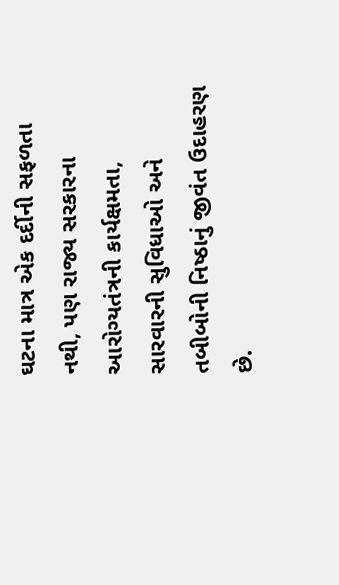ઘટના માત્ર એક દર્દીની સફળતા નથી, પણ રાજ્ય સરકારના આરોગ્યતંત્રની કાર્યક્ષમતા, સારવારની સુવિધાઓ અને તબીબોની નિષ્ઠાનું જીવંત ઉદાહરણ છે.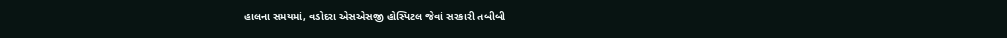હાલના સમયમાં, વડોદરા એસએસજી હોસ્પિટલ જેવાં સરકારી તબીબી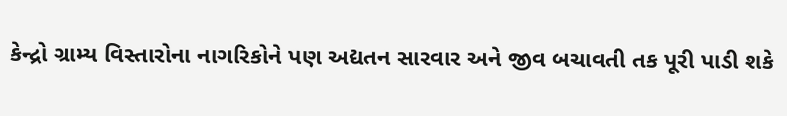કેન્દ્રો ગ્રામ્ય વિસ્તારોના નાગરિકોને પણ અદ્યતન સારવાર અને જીવ બચાવતી તક પૂરી પાડી શકે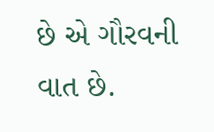છે એ ગૌરવની વાત છે.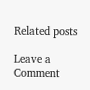Related posts

Leave a Comment